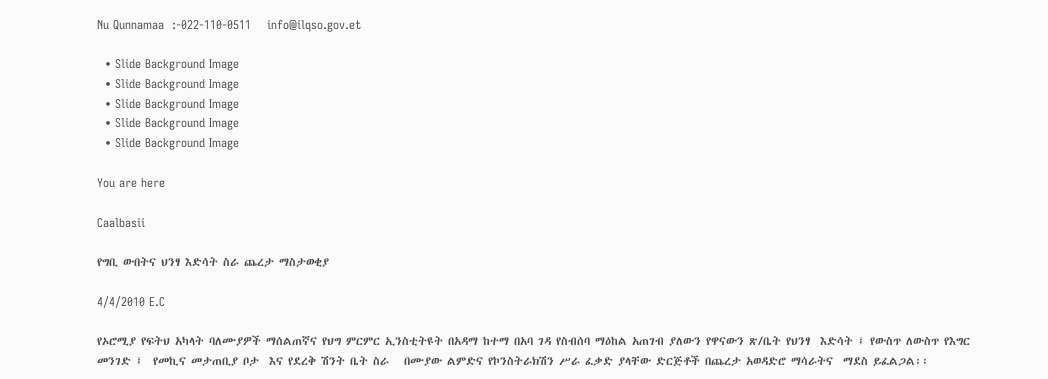Nu Qunnamaa  :-022-110-0511    info@ilqso.gov.et

  • Slide Background Image
  • Slide Background Image
  • Slide Background Image
  • Slide Background Image
  • Slide Background Image

You are here

Caalbasii

የግቢ ውበትና ህንፃ እድሳት ስራ ጨረታ ማስታወቂያ

4/4/2010 E.C

የኦሮሚያ የፍትህ አካላት ባለሙያዎች ማሰልጠኛና የህግ ምርምር ኢንስቲትዩት በአዳማ ከተማ በአባ ገዳ የስብሰባ ማዕከል አጠገብ ያለውን የዋናውን ጽ/ቤት የህንፃ  እድሳት ፤ የውስጥ ለውስጥ የእግር  መንገድ ፤  የመኪና መታጠቢያ ቦታ  እና የደረቅ ሽንት ቤት ስራ   በሙያው ልምድና የኮንስትራክሽን ሥራ ፈቃድ ያላቸው ድርጅቶች በጨረታ አወዳድሮ ማሳራትና  ማደስ ይፈልጋል፡፡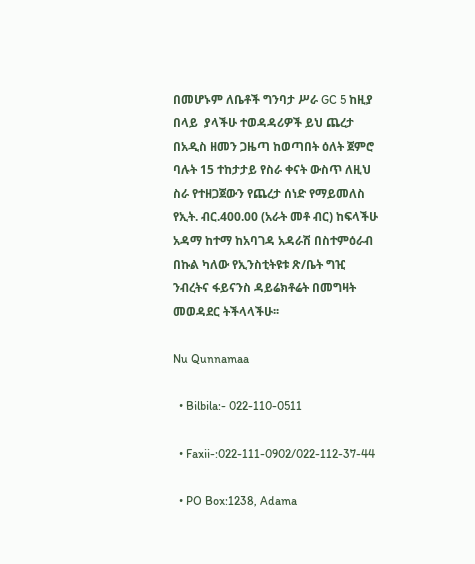በመሆኑም ለቤቶች ግንባታ ሥራ GC 5 ከዚያ በላይ  ያላችሁ ተወዳዳሪዎች ይህ ጨረታ በአዲስ ዘመን ጋዜጣ ከወጣበት ዕለት ጀምሮ ባሉት 15 ተከታታይ የስራ ቀናት ውስጥ ለዚህ ስራ የተዘጋጀውን የጨረታ ሰነድ የማይመለስ የኢት. ብር.400.00 (አራት መቶ ብር) ከፍላችሁ አዳማ ከተማ ከአባገዳ አዳራሽ በስተምዕራብ በኩል ካለው የኢንስቲትዩቱ ጽ/ቤት ግዢ ንብረትና ፋይናንስ ዳይሬክቶሬት በመግዛት መወዳደር ትችላላችሁ፡፡

Nu Qunnamaa

  • Bilbila:- 022-110-0511

  • Faxii-:022-111-0902/022-112-37-44

  • PO Box:1238, Adama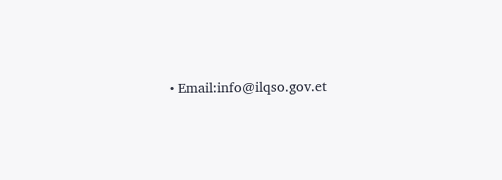• Email:info@ilqso.gov.et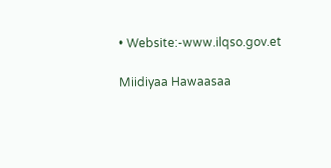• Website:-www.ilqso.gov.et

Miidiyaa Hawaasaa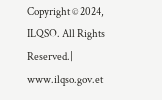Copyright © 2024, ILQSO. All Rights Reserved.| www.ilqso.gov.et